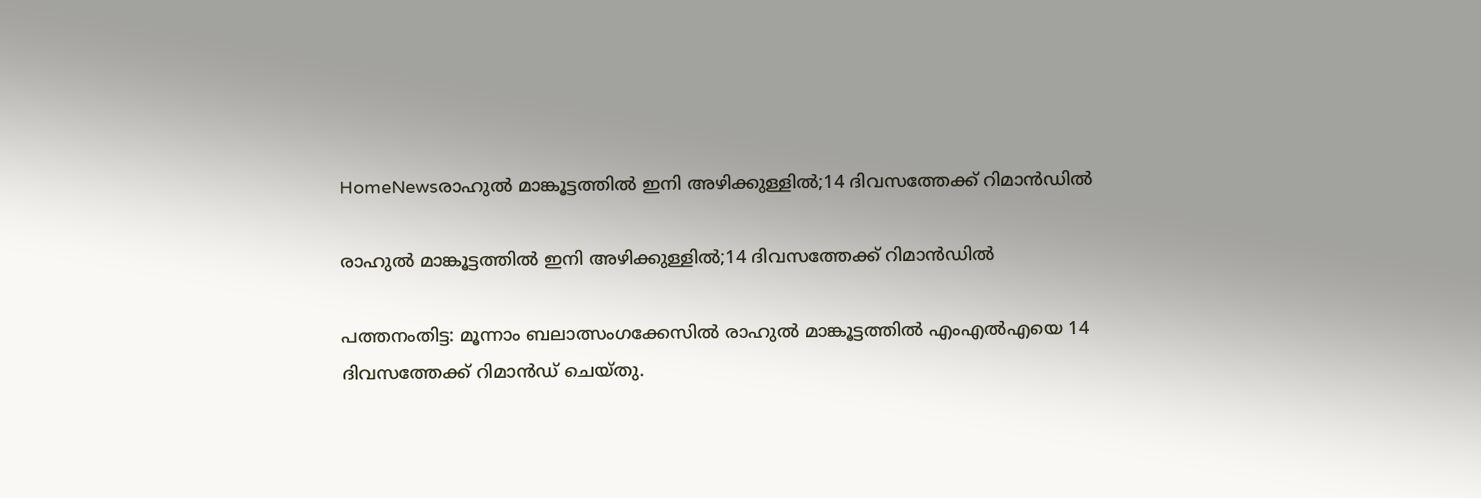HomeNewsരാഹുൽ മാങ്കൂട്ടത്തിൽ ഇനി അഴിക്കുള്ളിൽ;14 ദിവസത്തേക്ക് റിമാൻഡിൽ

രാഹുൽ മാങ്കൂട്ടത്തിൽ ഇനി അഴിക്കുള്ളിൽ;14 ദിവസത്തേക്ക് റിമാൻഡിൽ

പത്തനംതിട്ട: മൂന്നാം ബലാത്സംഗക്കേസിൽ രാഹുൽ മാങ്കൂട്ടത്തിൽ എംഎൽഎയെ 14 ദിവസത്തേക്ക് റിമാൻഡ് ചെയ്തു.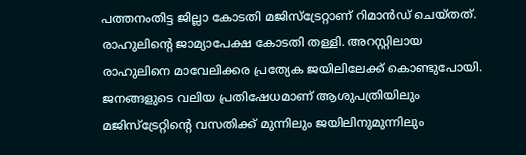പത്തനംതിട്ട ജില്ലാ കോടതി മജിസ്ട്രേറ്റാണ് റിമാൻഡ് ചെയ്തത്. രാഹുലിന്‍റെ ജാമ്യാപേക്ഷ കോടതി തള്ളി. അറസ്റ്റിലായ രാഹുലിനെ മാവേലിക്കര പ്രത്യേക ജയിലിലേക്ക് കൊണ്ടുപോയി. ജനങ്ങളുടെ വലിയ പ്രതിഷേധമാണ് ആശുപത്രിയിലും മജിസ്ട്രേറ്റിന്‍റെ വസതിക്ക് മുന്നിലും ജയിലിനുമുന്നിലും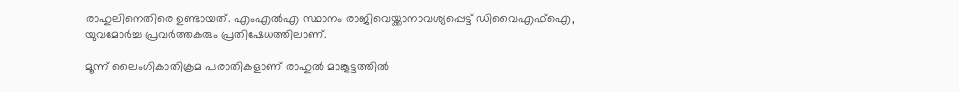രാഹുലിനെതിരെ ഉണ്ടായത്. എംഎൽഎ സ്ഥാനം രാജിവെയ്ക്കാനാവശ്യപ്പെട്ട് ഡിവൈഎഫ്ഐ, യുവമോർച്ച പ്രവർത്തകരും പ്രതിഷേധത്തിലാണ്.

മൂന്ന് ലൈംഗികാതിക്രമ പരാതികളാണ് രാഹുൽ മാങ്കൂട്ടത്തിൽ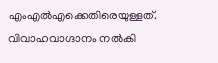എംഎൽഎക്കെതിരെയുള്ളത്. വിവാഹവാഗ്ദാനം നൽകി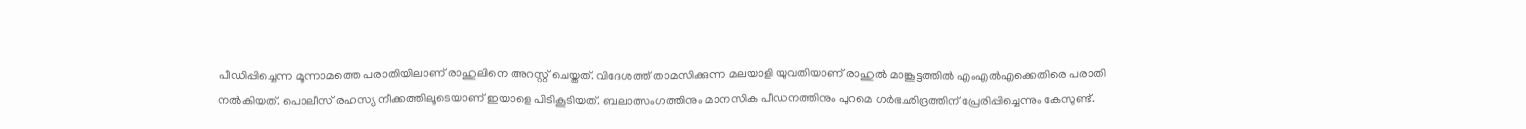പീഡിപ്പിച്ചെന്ന മൂന്നാമത്തെ പരാതിയിലാണ് രാഹുലിനെ അറസ്റ്റ് ചെയ്തത്. വിദേശത്ത് താമസിക്കുന്ന മലയാളി യുവതിയാണ് രാഹുൽ മാങ്കൂട്ടത്തിൽ എംഎൽഎക്കെതിരെ പരാതി നൽകിയത്. പൊലീസ് രഹസ്യ നീക്കത്തിലൂടെയാണ് ഇയാളെ പിടികൂടിയത്. ബലാത്സംഗത്തിനും മാനസിക പീഡനത്തിനും പുറമെ ഗർഭഛിദ്രത്തിന് പ്രേരിപ്പിച്ചെന്നും കേസുണ്ട്.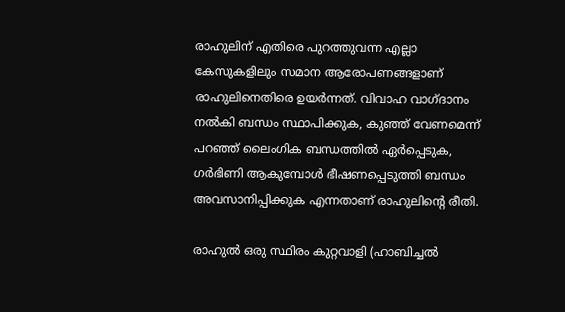രാഹുലിന് എതിരെ പുറത്തുവന്ന എല്ലാ കേസുകളിലും സമാന ആരോപണങ്ങളാണ് രാഹുലിനെതിരെ ഉയർന്നത്. വിവാഹ വാഗ്ദാനം നൽകി ബന്ധം സ്ഥാപിക്കുക, കുഞ്ഞ് വേണമെന്ന് പറഞ്ഞ് ലൈംഗിക ബന്ധത്തിൽ ഏർപ്പെടുക, ഗ‌ർഭിണി ആകുമ്പോൾ ഭീഷണപ്പെടുത്തി ബന്ധം അവസാനിപ്പിക്കുക എന്നതാണ് രാഹുലിന്‍റെ രീതി.

രാഹുൽ ഒരു സ്ഥിരം കുറ്റവാളി (ഹാബിച്ചൽ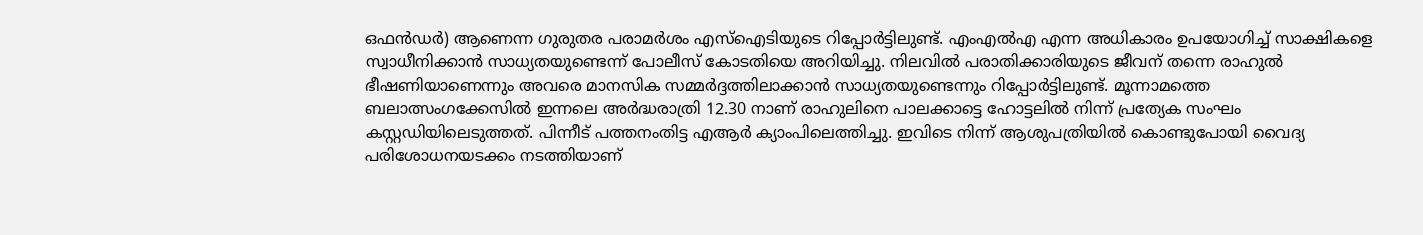ഒഫൻഡർ) ആണെന്ന ഗുരുതര പരാമർശം എസ്ഐടിയുടെ റിപ്പോർട്ടിലുണ്ട്. എംഎൽഎ എന്ന അധികാരം ഉപയോഗിച്ച് സാക്ഷികളെ സ്വാധീനിക്കാൻ സാധ്യതയുണ്ടെന്ന് പോലീസ് കോടതിയെ അറിയിച്ചു. നിലവിൽ പരാതിക്കാരിയുടെ ജീവന് തന്നെ രാഹുൽ ഭീഷണിയാണെന്നും അവരെ മാനസിക സമ്മർദ്ദത്തിലാക്കാൻ സാധ്യതയുണ്ടെന്നും റിപ്പോർട്ടിലുണ്ട്. മൂന്നാമത്തെ ബലാത്സംഗക്കേസിൽ ഇന്നലെ അർദ്ധരാത്രി 12.30 നാണ് രാഹുലിനെ പാലക്കാട്ടെ ഹോട്ടലിൽ നിന്ന് പ്രത്യേക സംഘം കസ്റ്റഡിയിലെടുത്തത്. പിന്നീട് പത്തനംതിട്ട എആർ ക്യാംപിലെത്തിച്ചു. ഇവിടെ നിന്ന് ആശുപത്രിയിൽ കൊണ്ടുപോയി വൈദ്യ പരിശോധനയടക്കം നടത്തിയാണ്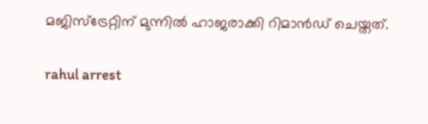മജിസ്ട്രേറ്റിന് മുന്നിൽ ഹാജരാക്കി റിമാൻഡ് ചെയ്തത്.

rahul arrest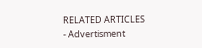RELATED ARTICLES
- Advertisment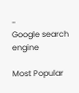-
Google search engine

Most Popular